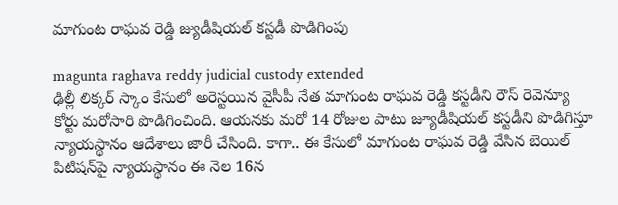మాగుంట రాఘవ రెడ్డి జ్యుడీషియల్ కస్టడీ పొడిగింపు

magunta raghava reddy judicial custody extended
ఢిల్లీ లిక్కర్ స్కాం కేసులో అరెస్టయిన వైసీపీ నేత మాగుంట రాఘవ రెడ్డి కస్టడీని రౌస్ రెవెన్యూ కోర్టు మరోసారి పొడిగించింది. ఆయనకు మరో 14 రోజుల పాటు జ్యూడీషియల్ కస్టడీని పొడిగిస్తూ న్యాయస్థానం ఆదేశాలు జారీ చేసింది. కాగా.. ఈ కేసులో మాగుంట రాఘవ రెడ్డి వేసిన బెయిల్ పిటిషన్‌పై న్యాయస్థానం ఈ నెల 16న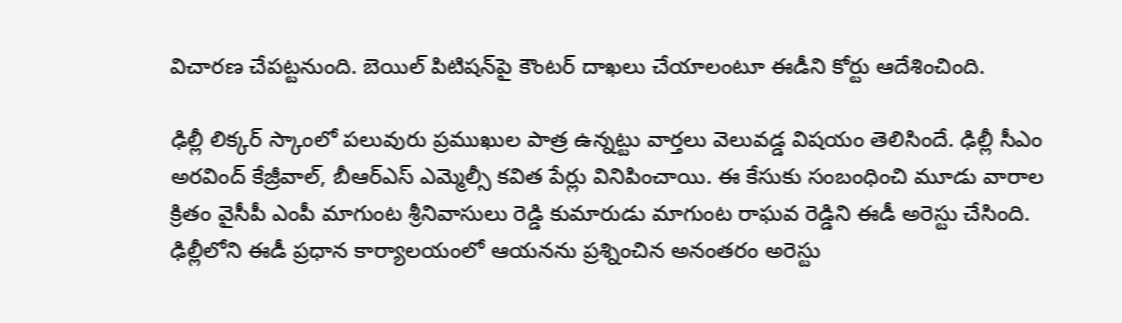విచారణ చేపట్టనుంది. బెయిల్ పిటిషన్‌పై కౌంటర్ దాఖలు చేయాలంటూ ఈడీని కోర్టు ఆదేశించింది.

ఢిల్లీ లిక్కర్ స్కాంలో పలువురు ప్రముఖుల పాత్ర ఉన్నట్టు వార్తలు వెలువడ్డ విషయం తెలిసిందే. ఢిల్లీ సీఎం అరవింద్ కేజ్రీవాల్, బీఆర్‌ఎస్ ఎమ్మెల్సీ కవిత పేర్లు వినిపించాయి. ఈ కేసుకు సంబంధించి మూడు వారాల క్రితం వైసీపీ ఎంపీ మాగుంట శ్రీనివాసులు రెడ్డి కుమారుడు మాగుంట రాఘవ రెడ్డిని ఈడీ అరెస్టు చేసింది. ఢిల్లీలోని ఈడీ ప్రధాన కార్యాలయంలో ఆయనను ప్రశ్నించిన అనంతరం అరెస్టు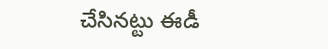చేసినట్టు ఈడీ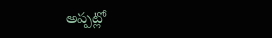అప్పట్లో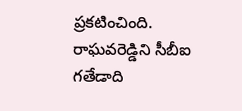ప్రకటించింది. రాఘవరెడ్డిని సీబీఐ గతేడాది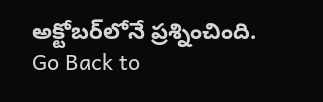అక్టోబర్‌లోనే ప్రశ్నించింది.
Go Back to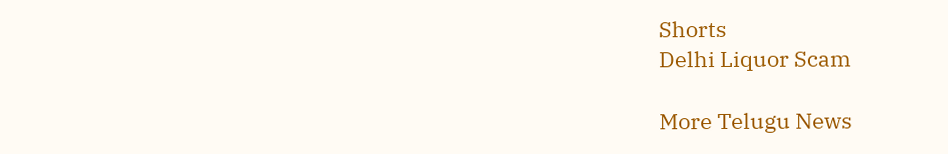Shorts
Delhi Liquor Scam

More Telugu News